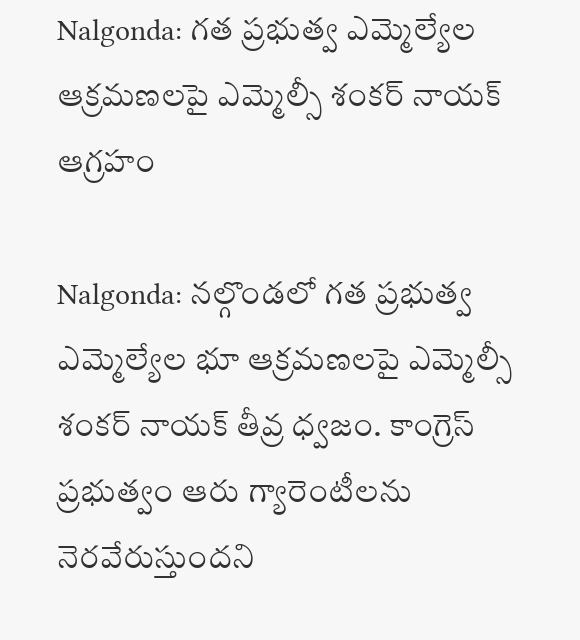Nalgonda: గత ప్రభుత్వ ఎమ్మెల్యేల ఆక్రమణలపై ఎమ్మెల్సీ శంకర్ నాయక్ ఆగ్రహం

Nalgonda: నల్గొండలో గత ప్రభుత్వ ఎమ్మెల్యేల భూ ఆక్రమణలపై ఎమ్మెల్సీ శంకర్ నాయక్ తీవ్ర ధ్వజం. కాంగ్రెస్ ప్రభుత్వం ఆరు గ్యారెంటీలను నెరవేరుస్తుందని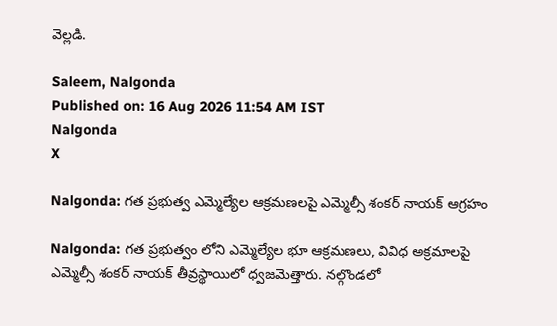వెల్లడి.

Saleem, Nalgonda
Published on: 16 Aug 2026 11:54 AM IST
Nalgonda
X

Nalgonda: గత ప్రభుత్వ ఎమ్మెల్యేల ఆక్రమణలపై ఎమ్మెల్సీ శంకర్ నాయక్ ఆగ్రహం

Nalgonda: గత ప్రభుత్వం లోని ఎమ్మెల్యేల భూ ఆక్రమణలు, వివిధ అక్రమాలపై ఎమ్మెల్సీ శంకర్ నాయక్ తీవ్రస్థాయిలో ధ్వజమెత్తారు. నల్గొండలో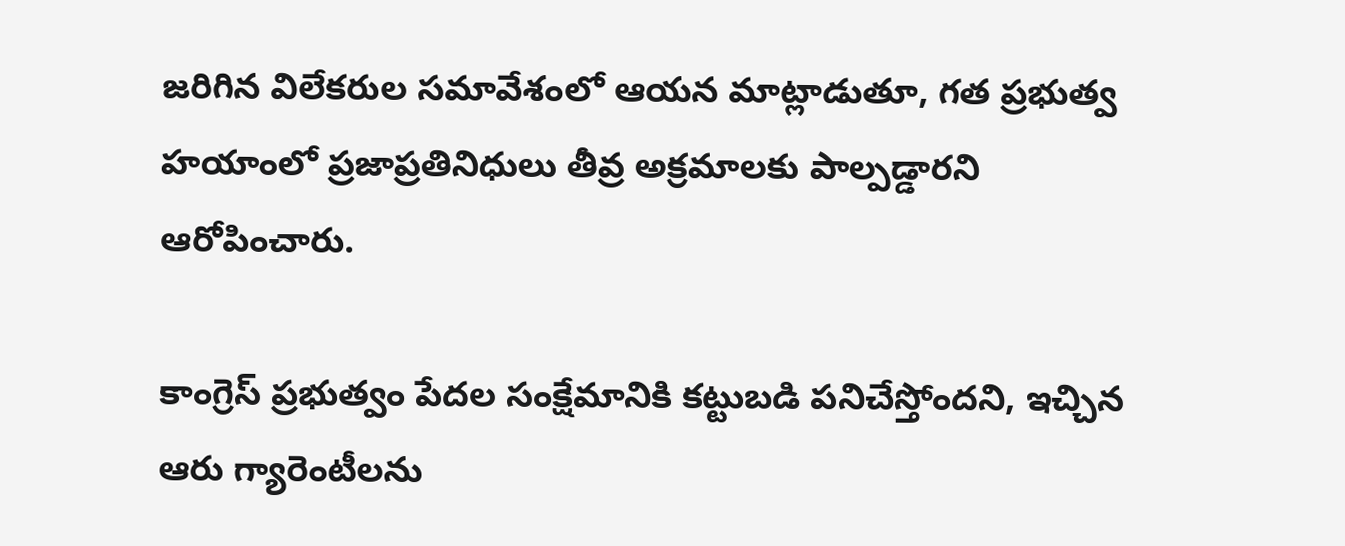జరిగిన విలేకరుల సమావేశంలో ఆయన మాట్లాడుతూ, గత ప్రభుత్వ హయాంలో ప్రజాప్రతినిధులు తీవ్ర అక్రమాలకు పాల్పడ్డారని ఆరోపించారు.

కాంగ్రెస్ ప్రభుత్వం పేదల సంక్షేమానికి కట్టుబడి పనిచేస్తోందని, ఇచ్చిన ఆరు గ్యారెంటీలను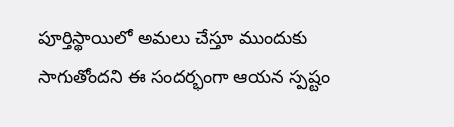పూర్తిస్థాయిలో అమలు చేస్తూ ముందుకు సాగుతోందని ఈ సందర్భంగా ఆయన స్పష్టం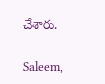చేశారు.

Saleem,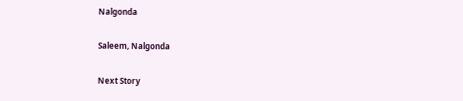Nalgonda

Saleem, Nalgonda

Next Story